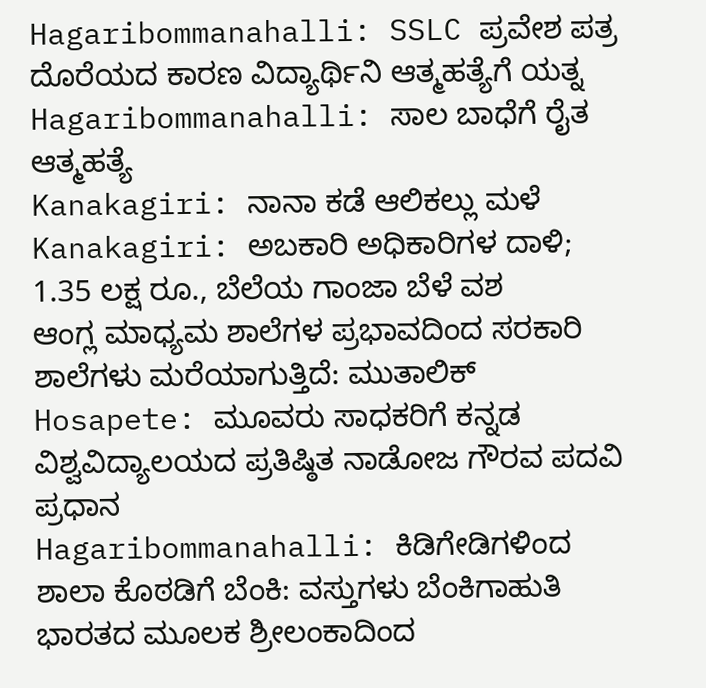Hagaribommanahalli: SSLC ಪ್ರವೇಶ ಪತ್ರ ದೊರೆಯದ ಕಾರಣ ವಿದ್ಯಾರ್ಥಿನಿ ಆತ್ಮಹತ್ಯೆಗೆ ಯತ್ನ
Hagaribommanahalli: ಸಾಲ ಬಾಧೆಗೆ ರೈತ ಆತ್ಮಹತ್ಯೆ
Kanakagiri: ನಾನಾ ಕಡೆ ಆಲಿಕಲ್ಲು ಮಳೆ
Kanakagiri: ಅಬಕಾರಿ ಅಧಿಕಾರಿಗಳ ದಾಳಿ; 1.35 ಲಕ್ಷ ರೂ., ಬೆಲೆಯ ಗಾಂಜಾ ಬೆಳೆ ವಶ
ಆಂಗ್ಲ ಮಾಧ್ಯಮ ಶಾಲೆಗಳ ಪ್ರಭಾವದಿಂದ ಸರಕಾರಿ ಶಾಲೆಗಳು ಮರೆಯಾಗುತ್ತಿದೆ: ಮುತಾಲಿಕ್
Hosapete: ಮೂವರು ಸಾಧಕರಿಗೆ ಕನ್ನಡ ವಿಶ್ವವಿದ್ಯಾಲಯದ ಪ್ರತಿಷ್ಠಿತ ನಾಡೋಜ ಗೌರವ ಪದವಿ ಪ್ರಧಾನ
Hagaribommanahalli: ಕಿಡಿಗೇಡಿಗಳಿಂದ ಶಾಲಾ ಕೊಠಡಿಗೆ ಬೆಂಕಿ: ವಸ್ತುಗಳು ಬೆಂಕಿಗಾಹುತಿ
ಭಾರತದ ಮೂಲಕ ಶ್ರೀಲಂಕಾದಿಂದ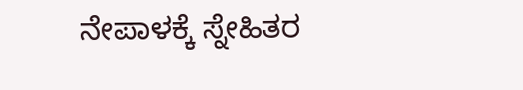ನೇಪಾಳಕ್ಕೆ ಸ್ನೇಹಿತರ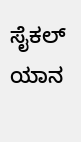ಸೈಕಲ್ ಯಾನ